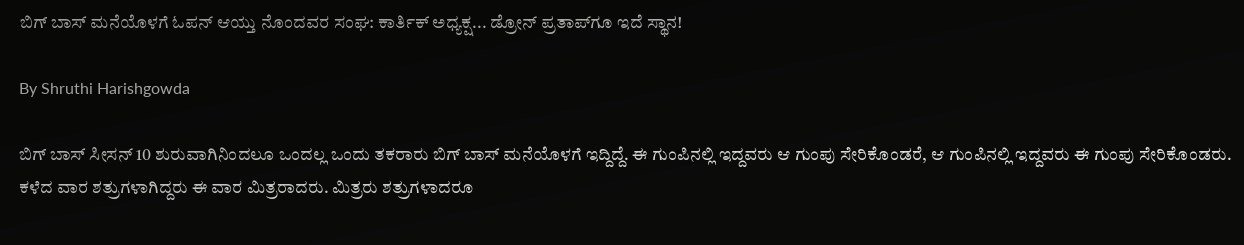ಬಿಗ್ ಬಾಸ್ ಮನೆಯೊಳಗೆ ಓಪನ್ ಆಯ್ತು ನೊಂದವರ ಸಂಘ: ಕಾರ್ತಿಕ್ ಅಧ್ಯಕ್ಷ... ಡ್ರೋನ್ ಪ್ರತಾಪ್‌ಗೂ ಇದೆ ಸ್ಥಾನ!

By Shruthi Harishgowda

ಬಿಗ್ ಬಾಸ್ ಸೀಸನ್ 10 ಶುರುವಾಗಿನಿಂದಲೂ ಒಂದಲ್ಲ ಒಂದು ತಕರಾರು ಬಿಗ್ ಬಾಸ್ ಮನೆಯೊಳಗೆ ಇದ್ದಿದ್ದೆ. ಈ ಗುಂಪಿನಲ್ಲಿ ಇದ್ದವರು ಆ ಗುಂಪು ಸೇರಿಕೊಂಡರೆ, ಆ ಗುಂಪಿನಲ್ಲಿ ಇದ್ದವರು ಈ ಗುಂಪು ಸೇರಿಕೊಂಡರು. ಕಳೆದ ವಾರ ಶತ್ರುಗಳಾಗಿದ್ದರು ಈ ವಾರ ಮಿತ್ರರಾದರು. ಮಿತ್ರರು ಶತ್ರುಗಳಾದರೂ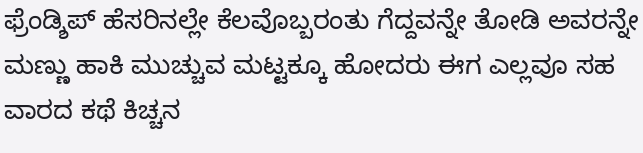ಫ್ರೆಂಡ್ಶಿಪ್ ಹೆಸರಿನಲ್ಲೇ ಕೆಲವೊಬ್ಬರಂತು ಗೆದ್ದವನ್ನೇ ತೋಡಿ ಅವರನ್ನೇ ಮಣ್ಣು ಹಾಕಿ ಮುಚ್ಚುವ ಮಟ್ಟಕ್ಕೂ ಹೋದರು ಈಗ ಎಲ್ಲವೂ ಸಹ ವಾರದ ಕಥೆ ಕಿಚ್ಚನ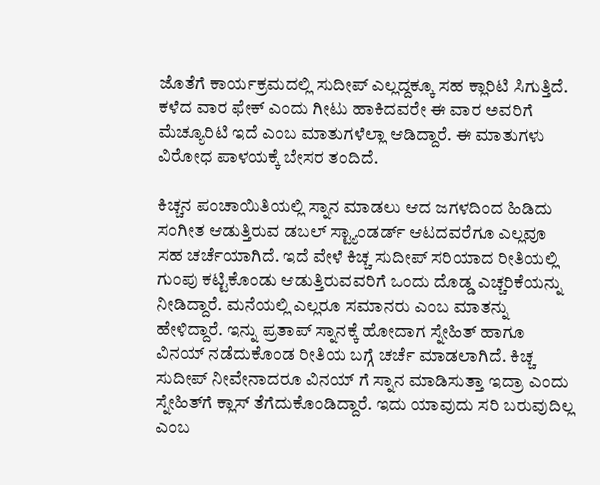ಜೊತೆಗೆ ಕಾರ್ಯಕ್ರಮದಲ್ಲಿ‌ ಸುದೀಪ್ ಎಲ್ಲದ್ದಕ್ಕೂ ಸಹ ಕ್ಲಾರಿಟಿ ಸಿಗುತ್ತಿದೆ. ಕಳೆದ ವಾರ ಫೇಕ್ ಎಂದು ಗೀಟು ಹಾಕಿದವರೇ ಈ ವಾರ ಅವರಿಗೆ ಮೆಚ್ಯೂರಿಟಿ ಇದೆ ಎಂಬ ಮಾತುಗಳೆಲ್ಲಾ ಆಡಿದ್ದಾರೆ. ಈ ಮಾತುಗಳು ವಿರೋಧ ಪಾಳಯಕ್ಕೆ ಬೇಸರ ತಂದಿದೆ.

ಕಿಚ್ಚನ ಪಂಚಾಯಿತಿಯಲ್ಲಿ ಸ್ನಾನ ಮಾಡಲು ಆದ ಜಗಳದಿಂದ ಹಿಡಿದು ಸಂಗೀತ ಆಡುತ್ತಿರುವ ಡಬಲ್ ಸ್ಟ್ಯಾಂಡರ್ಡ್ ಆಟದವರೆಗೂ ಎಲ್ಲವೂ ಸಹ ಚರ್ಚೆಯಾಗಿದೆ. ಇದೆ ವೇಳೆ ಕಿಚ್ಚ ಸುದೀಪ್ ಸರಿಯಾದ ರೀತಿಯಲ್ಲಿ ಗುಂಪು ಕಟ್ಟಿಕೊಂಡು ಆಡುತ್ತಿರುವವರಿಗೆ ಒಂದು ದೊಡ್ಡ ಎಚ್ಚರಿಕೆಯನ್ನು ನೀಡಿದ್ದಾರೆ. ಮನೆಯಲ್ಲಿ ಎಲ್ಲರೂ ಸಮಾನರು ಎಂಬ ಮಾತನ್ನು ಹೇಳಿದ್ದಾರೆ. ಇನ್ನು ಪ್ರತಾಪ್ ಸ್ನಾನಕ್ಕೆ ಹೋದಾಗ ಸ್ನೇಹಿತ್ ಹಾಗೂ ವಿನಯ್ ನಡೆದುಕೊಂಡ ರೀತಿಯ ಬಗ್ಗೆ ಚರ್ಚೆ ಮಾಡಲಾಗಿದೆ‌. ಕಿಚ್ಚ ಸುದೀಪ್ ನೀವೇನಾದರೂ ವಿನಯ್ ಗೆ ಸ್ನಾನ ಮಾಡಿಸುತ್ತಾ ಇದ್ರಾ ಎಂದು ಸ್ನೇಹಿತ್‌ಗೆ ಕ್ಲಾಸ್ ತೆಗೆದುಕೊಂಡಿದ್ದಾರೆ. ಇದು ಯಾವುದು ಸರಿ ಬರುವುದಿಲ್ಲ ಎಂಬ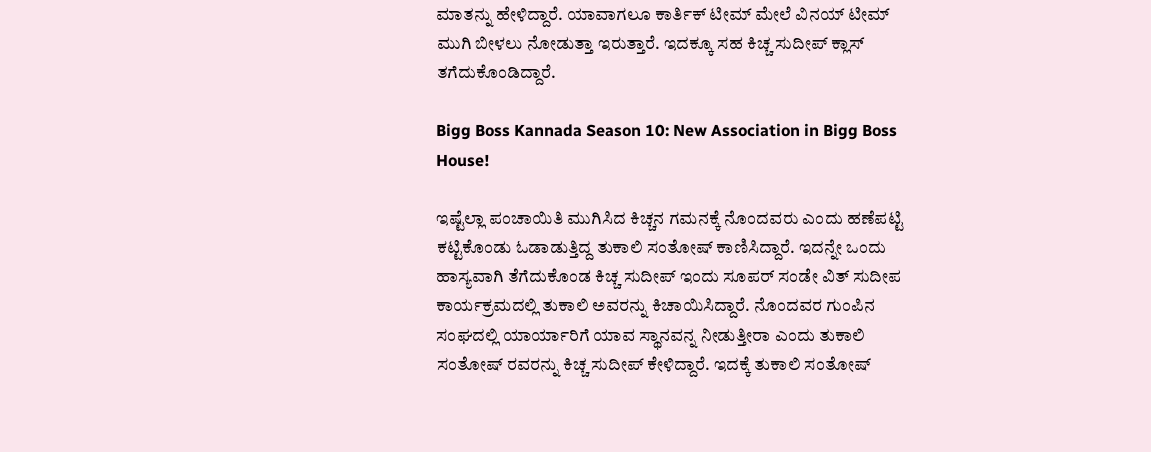ಮಾತನ್ನು ಹೇಳಿದ್ದಾರೆ. ಯಾವಾಗಲೂ ಕಾರ್ತಿಕ್ ಟೀಮ್ ಮೇಲೆ ವಿನಯ್ ಟೀಮ್ ಮುಗಿ ಬೀಳಲು ನೋಡುತ್ತಾ ಇರುತ್ತಾರೆ. ಇದಕ್ಕೂ ಸಹ ಕಿಚ್ಚ ಸುದೀಪ್ ಕ್ಲಾಸ್ ತಗೆದುಕೊಂಡಿದ್ದಾರೆ.

Bigg Boss Kannada Season 10: New Association in Bigg Boss House!

ಇಷ್ಟೆಲ್ಲಾ ಪಂಚಾಯಿತಿ ಮುಗಿಸಿದ ಕಿಚ್ಚನ ಗಮನಕ್ಕೆ ನೊಂದವರು ಎಂದು ಹಣೆಪಟ್ಟಿ ಕಟ್ಟಿಕೊಂಡು ಓಡಾಡುತ್ತಿದ್ದ ತುಕಾಲಿ ಸಂತೋಷ್ ಕಾಣಿಸಿದ್ದಾರೆ. ಇದನ್ನೇ ಒಂದು ಹಾಸ್ಯವಾಗಿ ತೆಗೆದುಕೊಂಡ ಕಿಚ್ಚ ಸುದೀಪ್ ಇಂದು ಸೂಪರ್ ಸಂಡೇ ವಿತ್ ಸುದೀಪ ಕಾರ್ಯಕ್ರಮದಲ್ಲಿ ತುಕಾಲಿ ಅವರನ್ನು ಕಿಚಾಯಿಸಿದ್ದಾರೆ. ನೊಂದವರ ಗುಂಪಿನ ಸಂಘದಲ್ಲಿ ಯಾರ್ಯಾರಿಗೆ ಯಾವ ಸ್ಥಾನವನ್ನ ನೀಡುತ್ತೀರಾ ಎಂದು ತುಕಾಲಿ ಸಂತೋಷ್ ರವರನ್ನು ಕಿಚ್ಚ ಸುದೀಪ್ ಕೇಳಿದ್ದಾರೆ. ಇದಕ್ಕೆ ತುಕಾಲಿ ಸಂತೋಷ್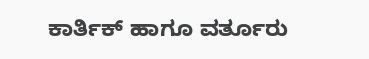ಕಾರ್ತಿಕ್ ಹಾಗೂ ವರ್ತೂರು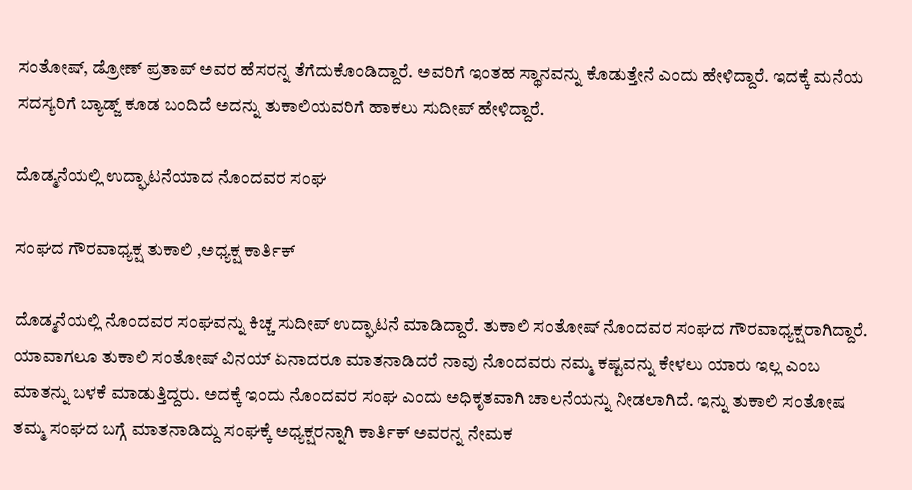ಸಂತೋಷ್, ಡ್ರೋಣ್ ಪ್ರತಾಪ್ ಅವರ ಹೆಸರನ್ನ ತೆಗೆದುಕೊಂಡಿದ್ದಾರೆ. ಅವರಿಗೆ ಇಂತಹ ಸ್ಥಾನವನ್ನು ಕೊಡುತ್ತೇನೆ ಎಂದು ಹೇಳಿದ್ದಾರೆ. ಇದಕ್ಕೆ ಮನೆಯ ಸದಸ್ಯರಿಗೆ ಬ್ಯಾಡ್ಜ್ ಕೂಡ ಬಂದಿದೆ ಅದನ್ನು ತುಕಾಲಿಯವರಿಗೆ ಹಾಕಲು ಸುದೀಪ್ ಹೇಳಿದ್ದಾರೆ.

ದೊಡ್ಮನೆಯಲ್ಲಿ ಉದ್ಘಾಟನೆಯಾದ ನೊಂದವರ ಸಂಘ

ಸಂಘದ ಗೌರವಾಧ್ಯಕ್ಷ ತುಕಾಲಿ ,ಅಧ್ಯಕ್ಷ ಕಾರ್ತಿಕ್

ದೊಡ್ಮನೆಯಲ್ಲಿ ನೊಂದವರ ಸಂಘವನ್ನು ಕಿಚ್ಚ ಸುದೀಪ್ ಉದ್ಘಾಟನೆ ಮಾಡಿದ್ದಾರೆ. ತುಕಾಲಿ ಸಂತೋಷ್ ನೊಂದವರ ಸಂಘದ ಗೌರವಾಧ್ಯಕ್ಷರಾಗಿದ್ದಾರೆ. ಯಾವಾಗಲೂ ತುಕಾಲಿ ಸಂತೋಷ್ ವಿನಯ್ ಏನಾದರೂ ಮಾತನಾಡಿದರೆ ನಾವು ನೊಂದವರು ನಮ್ಮ ಕಷ್ಟವನ್ನು ಕೇಳಲು ಯಾರು ಇಲ್ಲ ಎಂಬ ಮಾತನ್ನು ಬಳಕೆ ಮಾಡುತ್ತಿದ್ದರು. ಅದಕ್ಕೆ ಇಂದು ನೊಂದವರ ಸಂಘ ಎಂದು ಅಧಿಕೃತವಾಗಿ ಚಾಲನೆಯನ್ನು ನೀಡಲಾಗಿದೆ. ಇನ್ನು ತುಕಾಲಿ ಸಂತೋಷ ತಮ್ಮ ಸಂಘದ ಬಗ್ಗೆ ಮಾತನಾಡಿದ್ದು ಸಂಘಕ್ಕೆ ಅಧ್ಯಕ್ಷರನ್ನಾಗಿ ಕಾರ್ತಿಕ್ ಅವರನ್ನ ನೇಮಕ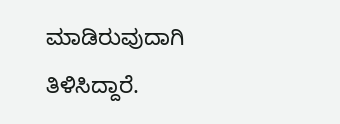ಮಾಡಿರುವುದಾಗಿ ತಿಳಿಸಿದ್ದಾರೆ.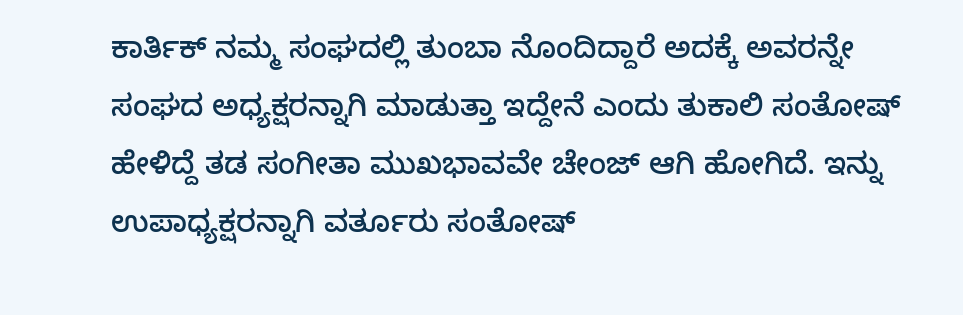ಕಾರ್ತಿಕ್ ನಮ್ಮ ಸಂಘದಲ್ಲಿ ತುಂಬಾ ನೊಂದಿದ್ದಾರೆ ಅದಕ್ಕೆ ಅವರನ್ನೇ ಸಂಘದ ಅಧ್ಯಕ್ಷರನ್ನಾಗಿ ಮಾಡುತ್ತಾ ಇದ್ದೇನೆ ಎಂದು ತುಕಾಲಿ ಸಂತೋಷ್ ಹೇಳಿದ್ದೆ ತಡ ಸಂಗೀತಾ ಮುಖಭಾವವೇ ಚೇಂಜ್ ಆಗಿ ಹೋಗಿದೆ. ಇನ್ನು ಉಪಾಧ್ಯಕ್ಷರನ್ನಾಗಿ ವರ್ತೂರು ಸಂತೋಷ್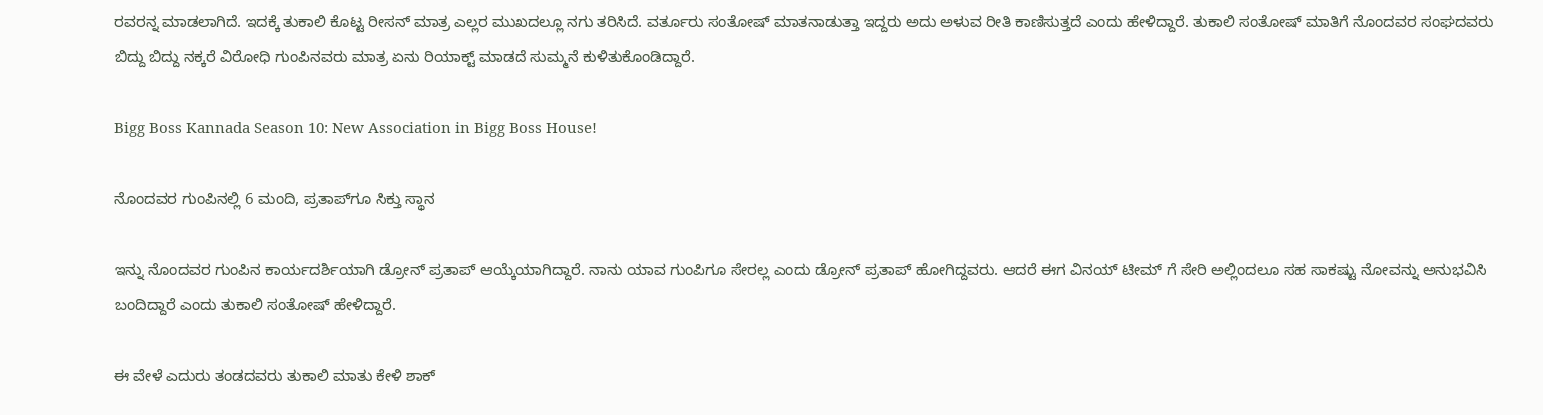ರವರನ್ನ ಮಾಡಲಾಗಿದೆ. ಇದಕ್ಕೆ ತುಕಾಲಿ ಕೊಟ್ಟ ರೀಸನ್ ಮಾತ್ರ ಎಲ್ಲರ ಮುಖದಲ್ಲೂ ನಗು ತರಿಸಿದೆ. ವರ್ತೂರು ಸಂತೋಷ್ ಮಾತನಾಡುತ್ತಾ ಇದ್ದರು ಅದು ಅಳುವ ರೀತಿ ಕಾಣಿಸುತ್ತದೆ ಎಂದು ಹೇಳಿದ್ದಾರೆ. ತುಕಾಲಿ ಸಂತೋಷ್ ಮಾತಿಗೆ ನೊಂದವರ ಸಂಘದವರು ಬಿದ್ದು ಬಿದ್ದು ನಕ್ಕರೆ ವಿರೋಧಿ ಗುಂಪಿನವರು ಮಾತ್ರ ಏನು ರಿಯಾಕ್ಟ್ ಮಾಡದೆ ಸುಮ್ಮನೆ ಕುಳಿತುಕೊಂಡಿದ್ದಾರೆ.

Bigg Boss Kannada Season 10: New Association in Bigg Boss House!

ನೊಂದವರ ಗುಂಪಿನಲ್ಲಿ 6 ಮಂದಿ, ಪ್ರತಾಪ್‌ಗೂ ಸಿಕ್ತು ಸ್ಥಾನ

ಇನ್ನು ನೊಂದವರ ಗುಂಪಿನ ಕಾರ್ಯದರ್ಶಿಯಾಗಿ ಡ್ರೋನ್ ಪ್ರತಾಪ್ ಆಯ್ಕೆಯಾಗಿದ್ದಾರೆ. ನಾನು ಯಾವ ಗುಂಪಿಗೂ ಸೇರಲ್ಲ ಎಂದು ಡ್ರೋನ್ ಪ್ರತಾಪ್ ಹೋಗಿದ್ದವರು. ಆದರೆ ಈಗ ವಿನಯ್ ಟೀಮ್ ಗೆ ಸೇರಿ ಅಲ್ಲಿಂದಲೂ ಸಹ ಸಾಕಷ್ಟು ನೋವನ್ನು ಅನುಭವಿಸಿ ಬಂದಿದ್ದಾರೆ ಎಂದು ತುಕಾಲಿ ಸಂತೋಷ್ ಹೇಳಿದ್ದಾರೆ.

ಈ ವೇಳೆ ಎದುರು ತಂಡದವರು ತುಕಾಲಿ ಮಾತು ಕೇಳಿ ಶಾಕ್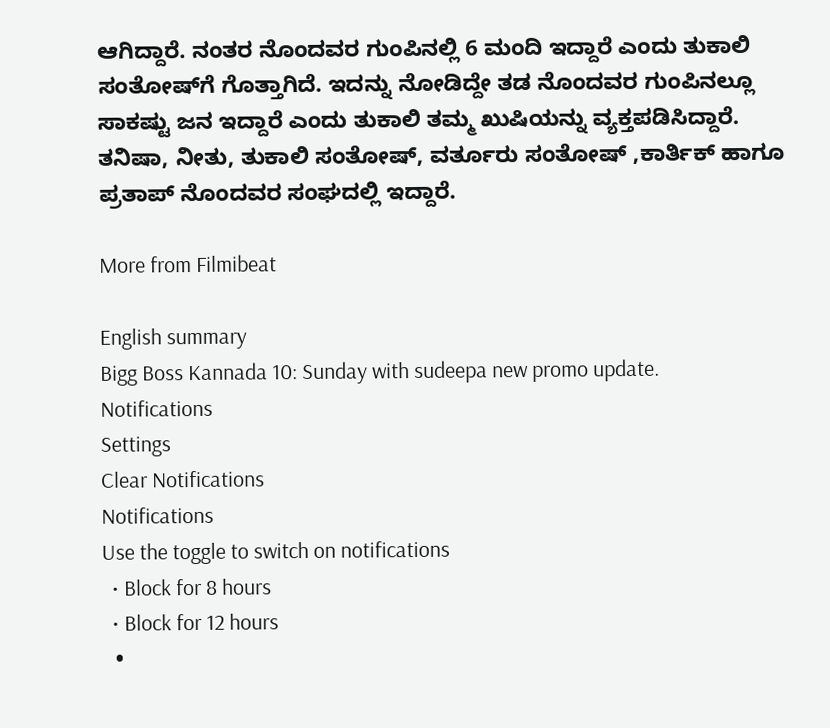ಆಗಿದ್ದಾರೆ. ನಂತರ ನೊಂದವರ ಗುಂಪಿನಲ್ಲಿ 6 ಮಂದಿ ಇದ್ದಾರೆ ಎಂದು ತುಕಾಲಿ ಸಂತೋಷ್‌ಗೆ ಗೊತ್ತಾಗಿದೆ. ಇದನ್ನು ನೋಡಿದ್ದೇ ತಡ ನೊಂದವರ ಗುಂಪಿನಲ್ಲೂ ಸಾಕಷ್ಟು ಜನ ಇದ್ದಾರೆ ಎಂದು ತುಕಾಲಿ ತಮ್ಮ ಖುಷಿಯನ್ನು ವ್ಯಕ್ತಪಡಿಸಿದ್ದಾರೆ. ತನಿಷಾ, ನೀತು, ತುಕಾಲಿ ಸಂತೋಷ್, ವರ್ತೂರು ಸಂತೋಷ್ ,ಕಾರ್ತಿಕ್ ಹಾಗೂ ಪ್ರತಾಪ್ ನೊಂದವರ ಸಂಘದಲ್ಲಿ ಇದ್ದಾರೆ.

More from Filmibeat

English summary
Bigg Boss Kannada 10: Sunday with sudeepa new promo update.
Notifications
Settings
Clear Notifications
Notifications
Use the toggle to switch on notifications
  • Block for 8 hours
  • Block for 12 hours
  •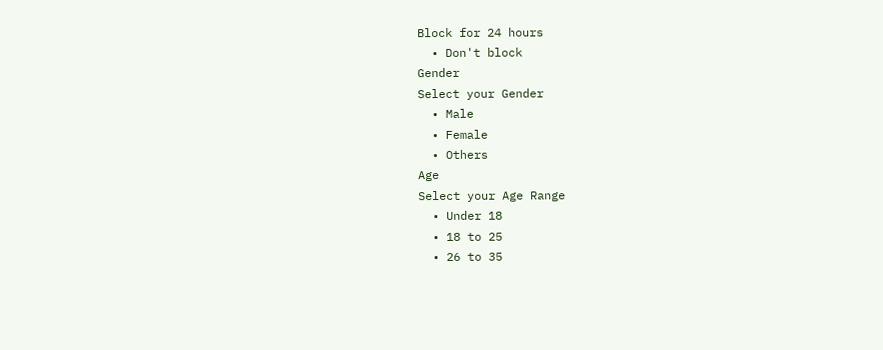Block for 24 hours
  • Don't block
Gender
Select your Gender
  • Male
  • Female
  • Others
Age
Select your Age Range
  • Under 18
  • 18 to 25
  • 26 to 35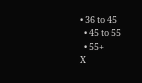• 36 to 45
  • 45 to 55
  • 55+
X